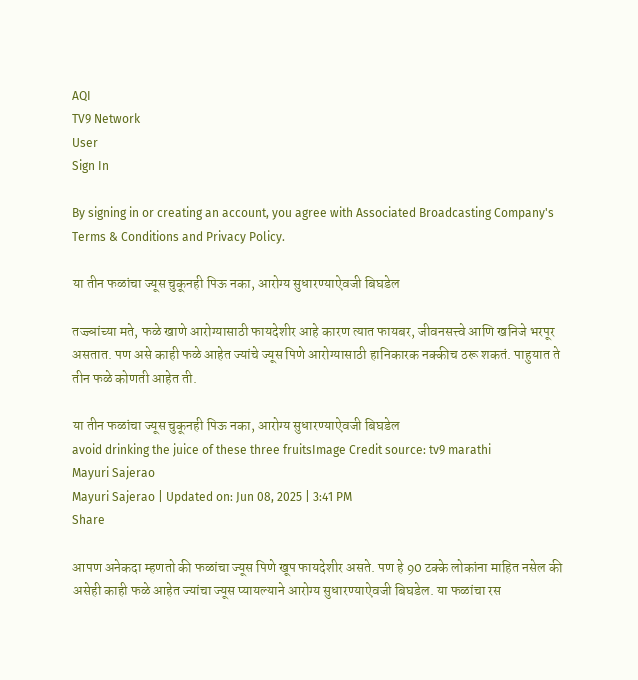AQI
TV9 Network
User
Sign In

By signing in or creating an account, you agree with Associated Broadcasting Company's Terms & Conditions and Privacy Policy.

या तीन फळांचा ज्यूस चुकूनही पिऊ नका, आरोग्य सुधारण्याऐवजी बिघडेल

तज्ज्ञांच्या मते, फळे खाणे आरोग्यासाठी फायदेशीर आहे कारण त्यात फायबर, जीवनसत्त्वे आणि खनिजे भरपूर असतात. पण असे काही फळे आहेत ज्यांचे ज्यूस पिणे आरोग्यासाठी हानिकारक नक्कीच ठरू शकतं. पाहुयात ते तीन फळे कोणती आहेत ती.

या तीन फळांचा ज्यूस चुकूनही पिऊ नका, आरोग्य सुधारण्याऐवजी बिघडेल
avoid drinking the juice of these three fruitsImage Credit source: tv9 marathi
Mayuri Sajerao
Mayuri Sajerao | Updated on: Jun 08, 2025 | 3:41 PM
Share

आपण अनेकदा म्हणतो की फळांचा ज्यूस पिणे खूप फायदेशीर असते. पण हे 90 टक्के लोकांना माहित नसेल की असेही काही फळे आहेत ज्यांचा ज्यूस प्यायल्याने आरोग्य सुधारण्याऐवजी बिघडेल. या फळांचा रस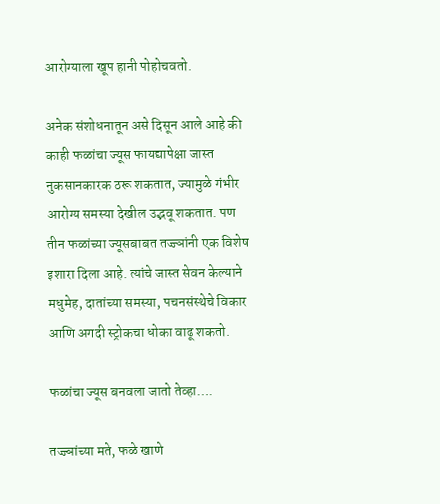आरोग्याला खूप हानी पोहोचवतो.

अनेक संशोधनातून असे दिसून आले आहे की काही फळांचा ज्यूस फायद्यापेक्षा जास्त नुकसानकारक ठरू शकतात, ज्यामुळे गंभीर आरोग्य समस्या देखील उद्भवू शकतात. पण तीन फळांच्या ज्यूसबाबत तज्ज्ञांनी एक विशेष इशारा दिला आहे. त्यांचे जास्त सेवन केल्याने मधुमेह, दातांच्या समस्या, पचनसंस्थेचे विकार आणि अगदी स्ट्रोकचा धोका वाढू शकतो.

फळांचा ज्यूस बनवला जातो तेव्हा….

तज्ज्ञांच्या मते, फळे खाणे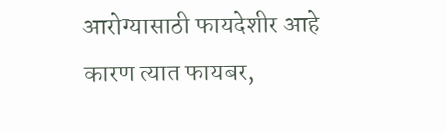आरोग्यासाठी फायदेशीर आहे कारण त्यात फायबर,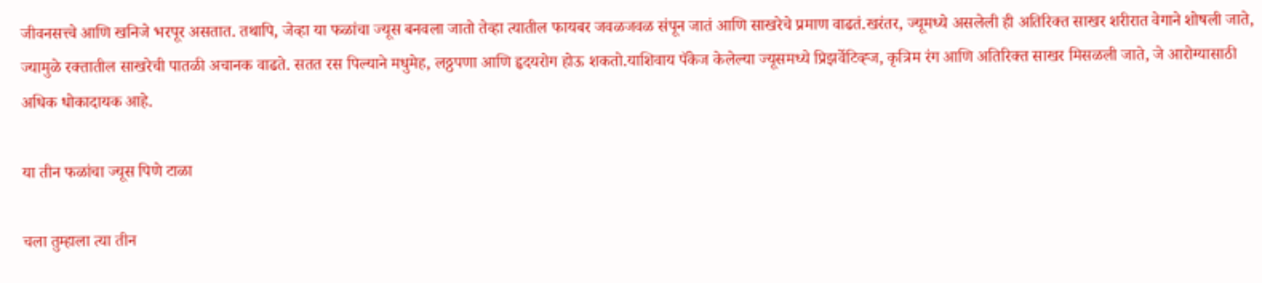जीवनसत्त्वे आणि खनिजे भरपूर असतात. तथापि, जेव्हा या फळांचा ज्यूस बनवला जातो तेव्हा त्यातील फायबर जवळजवळ संपून जातं आणि साखरेचे प्रमाण वाढतं.खरंतर, ज्यूमध्ये असलेली ही अतिरिक्त साखर शरीरात वेगाने शोषली जाते, ज्यामुळे रक्तातील साखरेची पातळी अचानक वाढते. सतत रस पिल्याने मधुमेह, लठ्ठपणा आणि हृदयरोग होऊ शकतो.याशिवाय पॅकेज केलेल्या ज्यूसमध्ये प्रिझर्वेटिव्ह्ज, कृत्रिम रंग आणि अतिरिक्त साखर मिसळली जाते, जे आरोग्यासाठी अधिक धोकादायक आहे.

या तीन फळांचा ज्यूस पिणे टाळा

चला तुम्हाला त्या तीन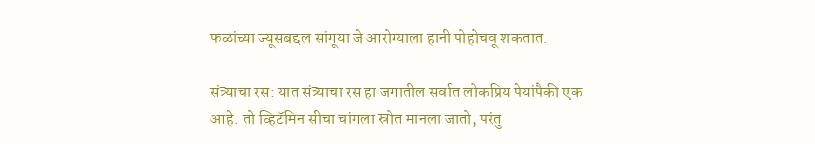फळांच्या ज्यूसबद्दल सांगूया जे आरोग्याला हानी पोहोचवू शकतात.

संत्र्याचा रस: यात संत्र्याचा रस हा जगातील सर्वात लोकप्रिय पेयांपैकी एक आहे. तो व्हिटॅमिन सीचा चांगला स्रोत मानला जातो, परंतु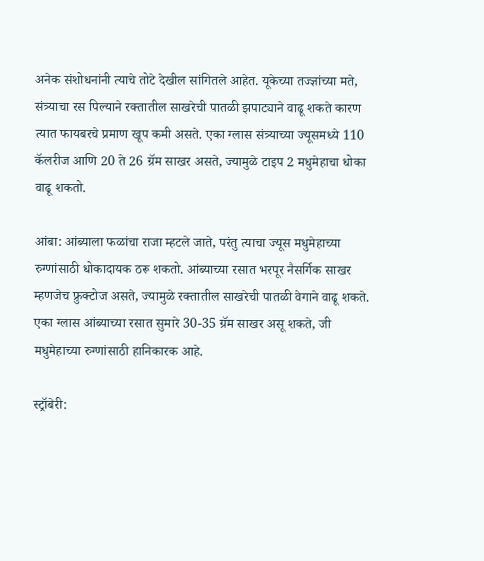अनेक संशोधनांनी त्याचे तोटे देखील सांगितले आहेत. यूकेच्या तज्ज्ञांच्या मते, संत्र्याचा रस पिल्याने रक्तातील साखरेची पातळी झपाट्याने वाढू शकते कारण त्यात फायबरचे प्रमाण खूप कमी असते. एका ग्लास संत्र्याच्या ज्यूसमध्ये 110 कॅलरीज आणि 20 ते 26 ग्रॅम साखर असते, ज्यामुळे टाइप 2 मधुमेहाचा धोका वाढू शकतो.

आंबा: आंब्याला फळांचा राजा म्हटले जाते, परंतु त्याचा ज्यूस मधुमेहाच्या रुग्णांसाठी धोकादायक ठरू शकतो. आंब्याच्या रसात भरपूर नैसर्गिक साखर म्हणजेच फ्रुक्टोज असते, ज्यामुळे रक्तातील साखरेची पातळी वेगाने वाढू शकते. एका ग्लास आंब्याच्या रसात सुमारे 30-35 ग्रॅम साखर असू शकते, जी मधुमेहाच्या रुग्णांसाठी हानिकारक आहे.

स्ट्रॉबेरी: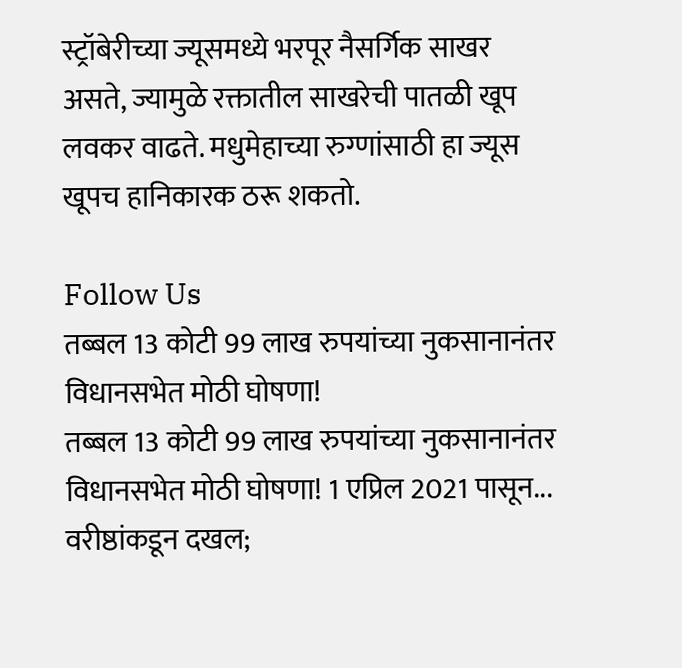स्ट्रॉबेरीच्या ज्यूसमध्ये भरपूर नैसर्गिक साखर असते, ज्यामुळे रक्तातील साखरेची पातळी खूप लवकर वाढते. मधुमेहाच्या रुग्णांसाठी हा ज्यूस खूपच हानिकारक ठरू शकतो.

Follow Us
तब्बल 13 कोटी 99 लाख रुपयांच्या नुकसानानंतर विधानसभेत मोठी घोषणा!
तब्बल 13 कोटी 99 लाख रुपयांच्या नुकसानानंतर विधानसभेत मोठी घोषणा! 1 एप्रिल 2021 पासून...
वरीष्ठांकडून दखल;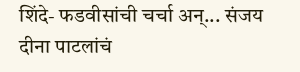शिंदे- फडवीसांची चर्चा अन्... संजय दीना पाटलांचं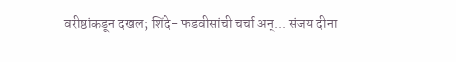वरीष्ठांकडून दखल; शिंदे- फडवीसांची चर्चा अन्... संजय दीना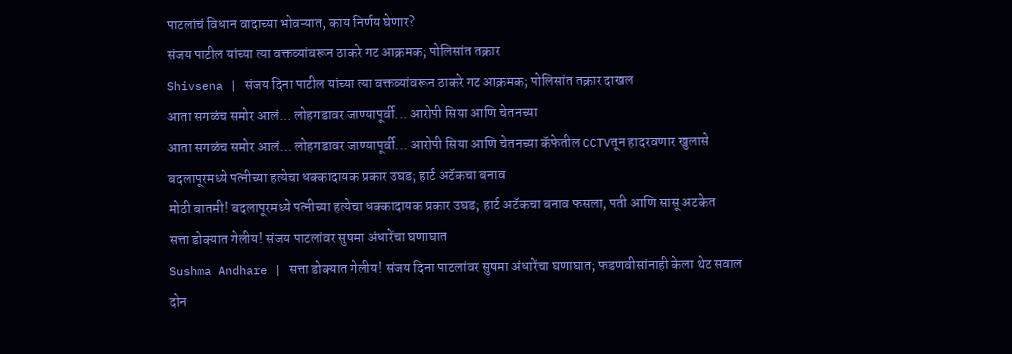पाटलांचं विधान वादाच्या भोवऱ्यात, काय निर्णय घेणार?
संजय पाटील यांच्या त्या वक्तव्यांवरून ठाकरे गट आक्रमक; पोलिसांत तक्रार
Shivsena | संजय दिना पाटील यांच्या त्या वक्तव्यांवरून ठाकरे गट आक्रमक; पोलिसांत तक्रार दाखल
आता सगळंच समोर आलं... लोहगडावर जाण्यापूर्वी... आरोपी सिया आणि चेतनच्या
आता सगळंच समोर आलं... लोहगडावर जाण्यापूर्वी... आरोपी सिया आणि चेतनच्या कॅफेतील CCTVतून हादरवणार खुलासे
बदलापूरमध्ये पत्नीच्या हत्येचा धक्कादायक प्रकार उघड; हार्ट अटॅकचा बनाव
मोठी बातमी! बदलापूरमध्ये पत्नीच्या हत्येचा धक्कादायक प्रकार उघड; हार्ट अटॅकचा बनाव फसला, पती आणि सासू अटकेत
सत्ता डोक्यात गेलीय! संजय पाटलांवर सुषमा अंधारेंचा घणाघात
Sushma Andhare | सत्ता डोक्यात गेलीय! संजय दिना पाटलांवर सुषमा अंधारेंचा घणाघात; फडणवीसांनाही केला थेट सवाल
दोन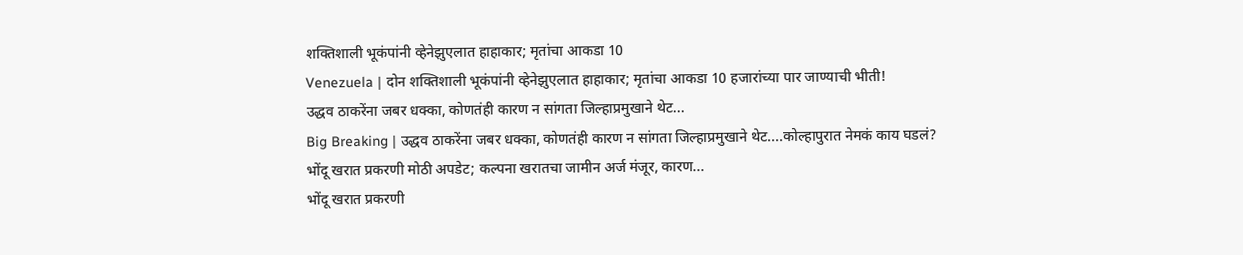शक्तिशाली भूकंपांनी व्हेनेझुएलात हाहाकार; मृतांचा आकडा 10
Venezuela | दोन शक्तिशाली भूकंपांनी व्हेनेझुएलात हाहाकार; मृतांचा आकडा 10 हजारांच्या पार जाण्याची भीती!
उद्धव ठाकरेंना जबर धक्का, कोणतंही कारण न सांगता जिल्हाप्रमुखाने थेट...
Big Breaking | उद्धव ठाकरेंना जबर धक्का, कोणतंही कारण न सांगता जिल्हाप्रमुखाने थेट....कोल्हापुरात नेमकं काय घडलं?
भोंदू खरात प्रकरणी मोठी अपडेट; कल्पना खरातचा जामीन अर्ज मंजूर, कारण...
भोंदू खरात प्रकरणी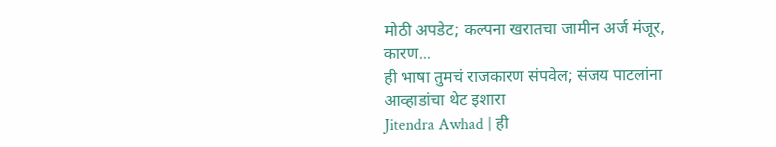मोठी अपडेट; कल्पना खरातचा जामीन अर्ज मंजूर, कारण...
ही भाषा तुमचं राजकारण संपवेल; संजय पाटलांना आव्हाडांचा थेट इशारा
Jitendra Awhad | ही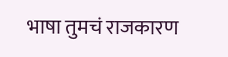भाषा तुमचं राजकारण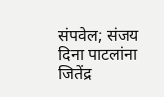संपवेल; संजय दिना पाटलांना जितेंद्र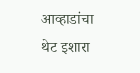आव्हाडांचा थेट इशारा